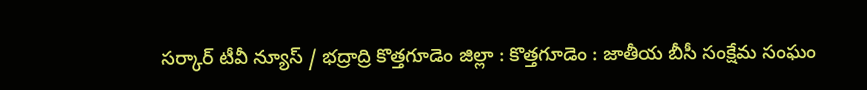సర్కార్ టీవీ న్యూస్ / భద్రాద్రి కొత్తగూడెం జిల్లా : కొత్తగూడెం : జాతీయ బీసీ సంక్షేమ సంఘం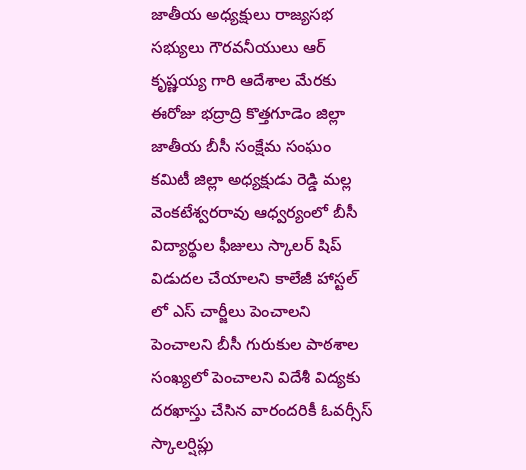జాతీయ అధ్యక్షులు రాజ్యసభ సభ్యులు గౌరవనీయులు ఆర్ కృష్ణయ్య గారి ఆదేశాల మేరకు ఈరోజు భద్రాద్రి కొత్తగూడెం జిల్లా జాతీయ బీసీ సంక్షేమ సంఘం కమిటీ జిల్లా అధ్యక్షుడు రెడ్డి మల్ల వెంకటేశ్వరరావు ఆధ్వర్యంలో బీసీ విద్యార్థుల ఫీజులు స్కాలర్ షిప్ విడుదల చేయాలని కాలేజీ హాస్టల్ లో ఎస్ చార్జీలు పెంచాలని పెంచాలని బీసీ గురుకుల పాఠశాల సంఖ్యలో పెంచాలని విదేశీ విద్యకు దరఖాస్తు చేసిన వారందరికీ ఓవర్సీస్ స్కాలర్షిప్లు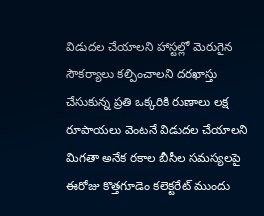విడుదల చేయాలని హాస్టల్లో మెరుగైన సౌకర్యాలు కల్పించాలని దరఖాస్తు చేసుకున్న ప్రతి ఒక్కరికి రుణాలు లక్ష రూపాయలు వెంటనే విడుదల చేయాలని మిగతా అనేక రకాల బీసీల సమస్యలపై ఈరోజు కొత్తగూడెం కలెక్టరేట్ ముందు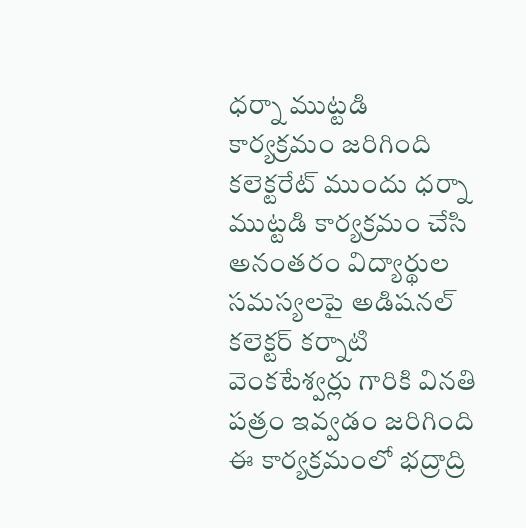ధర్నా ముట్టడి కార్యక్రమం జరిగింది కలెక్టరేట్ ముందు ధర్నా ముట్టడి కార్యక్రమం చేసి అనంతరం విద్యార్థుల సమస్యలపై అడిషనల్ కలెక్టర్ కర్నాటి వెంకటేశ్వర్లు గారికి వినతి పత్రం ఇవ్వడం జరిగింది ఈ కార్యక్రమంలో భద్రాద్రి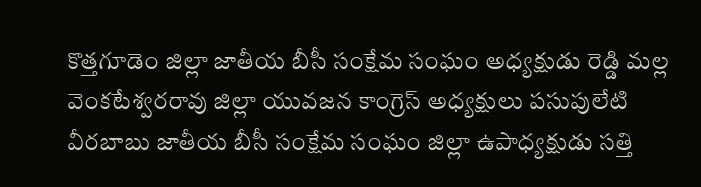కొత్తగూడెం జిల్లా జాతీయ బీసీ సంక్షేమ సంఘం అధ్యక్షుడు రెడ్డి మల్ల వెంకటేశ్వరరావు జిల్లా యువజన కాంగ్రెస్ అధ్యక్షులు పసుపులేటి వీరబాబు జాతీయ బీసీ సంక్షేమ సంఘం జిల్లా ఉపాధ్యక్షుడు సత్తి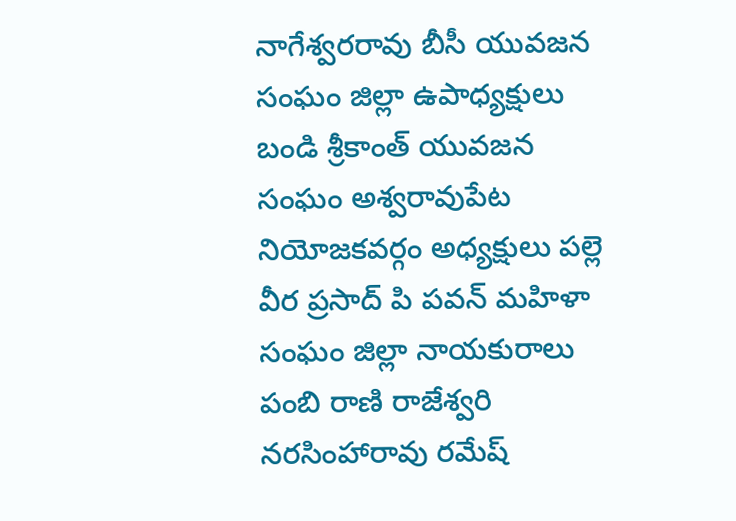నాగేశ్వరరావు బీసీ యువజన సంఘం జిల్లా ఉపాధ్యక్షులు బండి శ్రీకాంత్ యువజన సంఘం అశ్వరావుపేట నియోజకవర్గం అధ్యక్షులు పల్లె వీర ప్రసాద్ పి పవన్ మహిళా సంఘం జిల్లా నాయకురాలు పంబి రాణి రాజేశ్వరి నరసింహారావు రమేష్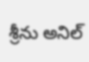శ్రీను అనిల్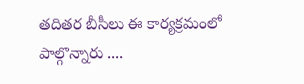తదితర బీసీలు ఈ కార్యక్రమంలో పాల్గొన్నారు ....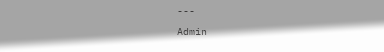---
Admin